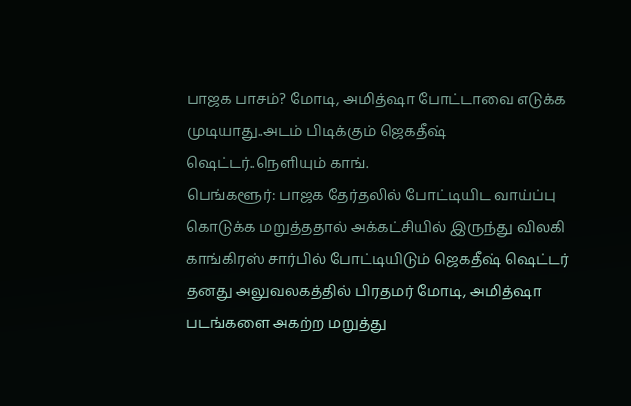பாஜக பாசம்? மோடி, அமித்ஷா போட்டாவை எடுக்க முடியாது..அடம் பிடிக்கும் ஜெகதீஷ் ஷெட்டர்..நெளியும் காங்.
பெங்களூர்: பாஜக தேர்தலில் போட்டியிட வாய்ப்பு கொடுக்க மறுத்ததால் அக்கட்சியில் இருந்து விலகி காங்கிரஸ் சார்பில் போட்டியிடும் ஜெகதீஷ் ஷெட்டர் தனது அலுவலகத்தில் பிரதமர் மோடி, அமித்ஷா படங்களை அகற்ற மறுத்து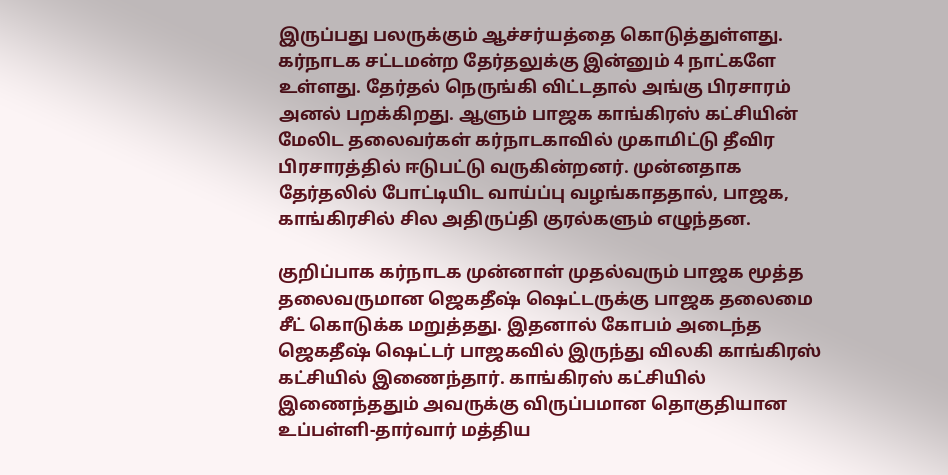இருப்பது பலருக்கும் ஆச்சர்யத்தை கொடுத்துள்ளது.
கர்நாடக சட்டமன்ற தேர்தலுக்கு இன்னும் 4 நாட்களே உள்ளது. தேர்தல் நெருங்கி விட்டதால் அங்கு பிரசாரம் அனல் பறக்கிறது. ஆளும் பாஜக காங்கிரஸ் கட்சியின் மேலிட தலைவர்கள் கர்நாடகாவில் முகாமிட்டு தீவிர பிரசாரத்தில் ஈடுபட்டு வருகின்றனர். முன்னதாக தேர்தலில் போட்டியிட வாய்ப்பு வழங்காததால், பாஜக, காங்கிரசில் சில அதிருப்தி குரல்களும் எழுந்தன.

குறிப்பாக கர்நாடக முன்னாள் முதல்வரும் பாஜக மூத்த தலைவருமான ஜெகதீஷ் ஷெட்டருக்கு பாஜக தலைமை சீட் கொடுக்க மறுத்தது. இதனால் கோபம் அடைந்த ஜெகதீஷ் ஷெட்டர் பாஜகவில் இருந்து விலகி காங்கிரஸ் கட்சியில் இணைந்தார். காங்கிரஸ் கட்சியில் இணைந்ததும் அவருக்கு விருப்பமான தொகுதியான உப்பள்ளி-தார்வார் மத்திய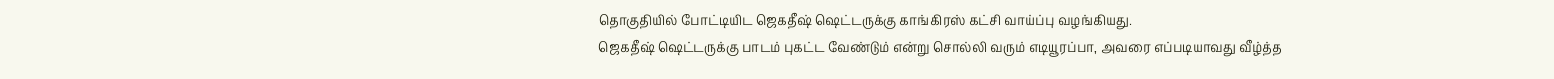தொகுதியில் போட்டியிட ஜெகதீஷ் ஷெட்டருக்கு காங்கிரஸ் கட்சி வாய்ப்பு வழங்கியது.
ஜெகதீஷ் ஷெட்டருக்கு பாடம் புகட்ட வேண்டும் என்று சொல்லி வரும் எடியூரப்பா, அவரை எப்படியாவது வீழ்த்த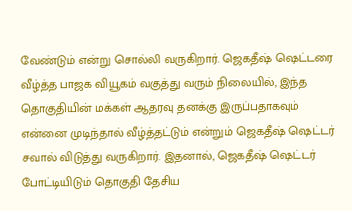வேண்டும் என்று சொல்லி வருகிறார். ஜெகதீஷ் ஷெட்டரை வீழ்த்த பாஜக வியூகம் வகுத்து வரும் நிலையில், இந்த தொகுதியின் மக்கள் ஆதரவு தனக்கு இருப்பதாகவும் என்னை முடிந்தால் வீழ்த்தட்டும் என்றும் ஜெகதீஷ் ஷெட்டர் சவால் விடுத்து வருகிறார். இதனால், ஜெகதீஷ் ஷெட்டர் போட்டியிடும் தொகுதி தேசிய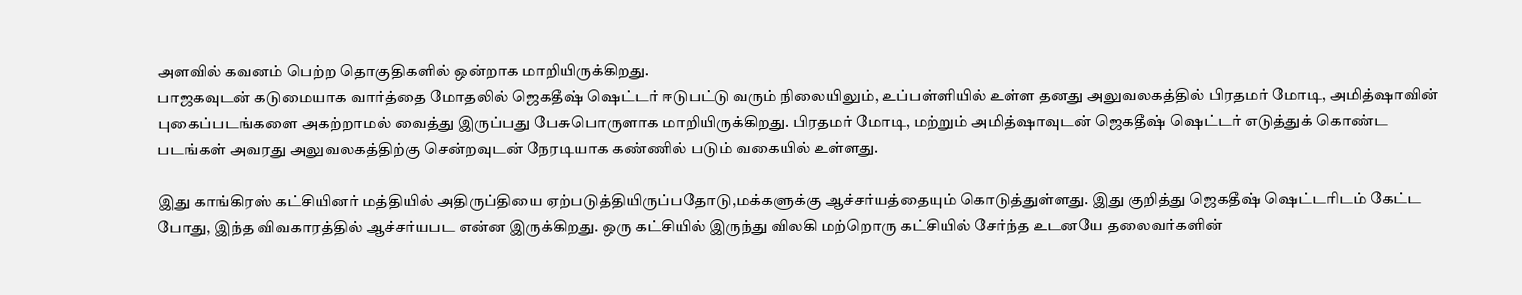அளவில் கவனம் பெற்ற தொகுதிகளில் ஒன்றாக மாறியிருக்கிறது.
பாஜகவுடன் கடுமையாக வார்த்தை மோதலில் ஜெகதீஷ் ஷெட்டர் ஈடுபட்டு வரும் நிலையிலும், உப்பள்ளியில் உள்ள தனது அலுவலகத்தில் பிரதமர் மோடி, அமித்ஷாவின் புகைப்படங்களை அகற்றாமல் வைத்து இருப்பது பேசுபொருளாக மாறியிருக்கிறது. பிரதமர் மோடி, மற்றும் அமித்ஷாவுடன் ஜெகதீஷ் ஷெட்டர் எடுத்துக் கொண்ட படங்கள் அவரது அலுவலகத்திற்கு சென்றவுடன் நேரடியாக கண்ணில் படும் வகையில் உள்ளது.

இது காங்கிரஸ் கட்சியினர் மத்தியில் அதிருப்தியை ஏற்படுத்தியிருப்பதோடு,மக்களுக்கு ஆச்சர்யத்தையும் கொடுத்துள்ளது. இது குறித்து ஜெகதீஷ் ஷெட்டரிடம் கேட்ட போது, இந்த விவகாரத்தில் ஆச்சர்யபட என்ன இருக்கிறது. ஒரு கட்சியில் இருந்து விலகி மற்றொரு கட்சியில் சேர்ந்த உடனயே தலைவர்களின்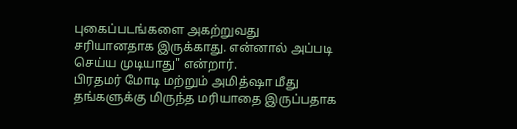புகைப்படங்களை அகற்றுவது சரியானதாக இருக்காது. என்னால் அப்படி செய்ய முடியாது" என்றார்.
பிரதமர் மோடி மற்றும் அமித்ஷா மீது தங்களுக்கு மிருந்த மரியாதை இருப்பதாக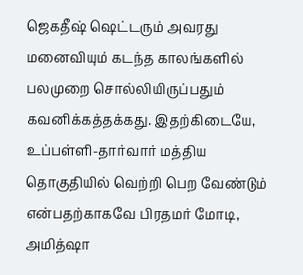ஜெகதீஷ் ஷெட்டரும் அவரது மனைவியும் கடந்த காலங்களில் பலமுறை சொல்லியிருப்பதும் கவனிக்கத்தக்கது. இதற்கிடையே, உப்பள்ளி-தார்வார் மத்திய தொகுதியில் வெற்றி பெற வேண்டும் என்பதற்காகவே பிரதமர் மோடி, அமித்ஷா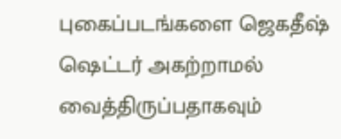புகைப்படங்களை ஜெகதீஷ் ஷெட்டர் அகற்றாமல் வைத்திருப்பதாகவும்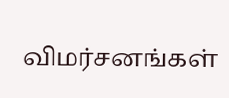விமர்சனங்கள்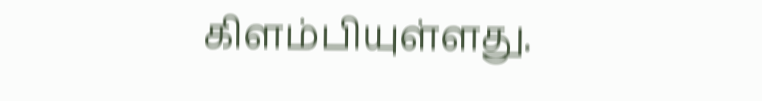கிளம்பியுள்ளது.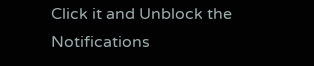Click it and Unblock the Notifications